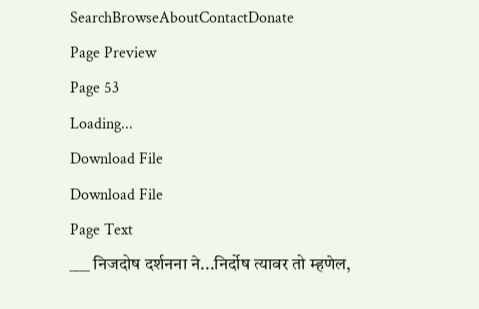SearchBrowseAboutContactDonate
Page Preview
Page 53
Loading...
Download File
Download File
Page Text
___ निजदोष दर्शनना ने...निर्दोष त्यावर तो म्हणेल,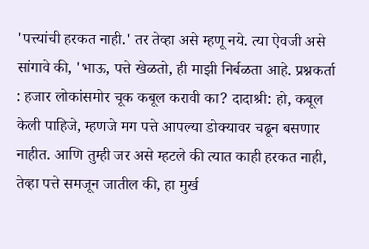'पत्त्यांची हरकत नाही.' तर तेव्हा असे म्हणू नये. त्या ऐवजी असे सांगावे की, 'भाऊ, पत्ते खेळतो, ही माझी निर्बळता आहे. प्रश्नकर्ता : हजार लोकांसमोर चूक कबूल करावी का? दादाश्री: हो, कबूल केली पाहिजे, म्हणजे मग पत्ते आपल्या डोक्यावर चढून बसणार नाहीत. आणि तुम्ही जर असे म्हटले की त्यात काही हरकत नाही, तेव्हा पत्ते समजून जातील की, हा मुर्ख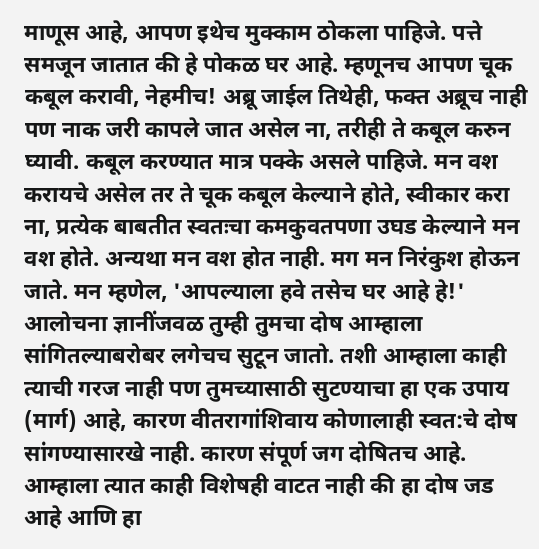माणूस आहे, आपण इथेच मुक्काम ठोकला पाहिजे. पत्ते समजून जातात की हे पोकळ घर आहे. म्हणूनच आपण चूक कबूल करावी, नेहमीच! अब्रू जाईल तिथेही, फक्त अब्रूच नाही पण नाक जरी कापले जात असेल ना, तरीही ते कबूल करुन घ्यावी. कबूल करण्यात मात्र पक्के असले पाहिजे. मन वश करायचे असेल तर ते चूक कबूल केल्याने होते, स्वीकार करा ना, प्रत्येक बाबतीत स्वतःचा कमकुवतपणा उघड केल्याने मन वश होते. अन्यथा मन वश होत नाही. मग मन निरंकुश होऊन जाते. मन म्हणेल, 'आपल्याला हवे तसेच घर आहे हे!' आलोचना ज्ञानींजवळ तुम्ही तुमचा दोष आम्हाला सांगितल्याबरोबर लगेचच सुटून जातो. तशी आम्हाला काही त्याची गरज नाही पण तुमच्यासाठी सुटण्याचा हा एक उपाय (मार्ग) आहे, कारण वीतरागांशिवाय कोणालाही स्वत:चे दोष सांगण्यासारखे नाही. कारण संपूर्ण जग दोषितच आहे. आम्हाला त्यात काही विशेषही वाटत नाही की हा दोष जड आहे आणि हा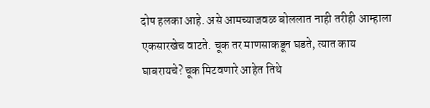दोष हलका आहे. असे आमच्याजवळ बोललात नाही तरीही आम्हाला एकसारखेच वाटते. चूक तर माणसाकडून घडते, त्यात काय घाबरायचे? चूक मिटवणारे आहेत तिथे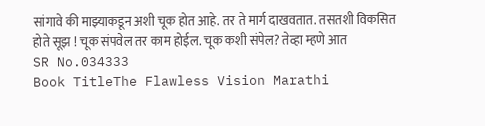सांगावे की माझ्याकडून अशी चूक होत आहे. तर ते मार्ग दाखवतात. तसतशी विकसित होते सूझ ! चूक संपवेल तर काम होईल. चूक कशी संपेल? तेव्हा म्हणे आत
SR No.034333
Book TitleThe Flawless Vision Marathi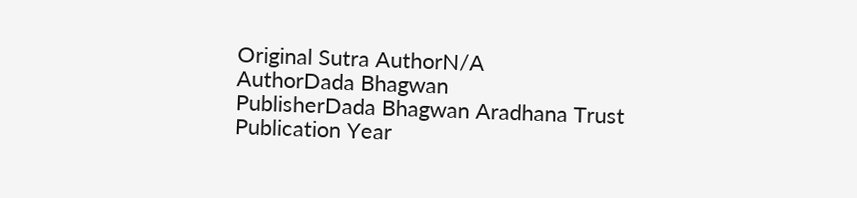Original Sutra AuthorN/A
AuthorDada Bhagwan
PublisherDada Bhagwan Aradhana Trust
Publication Year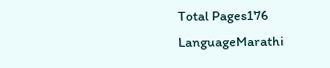Total Pages176
LanguageMarathi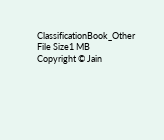ClassificationBook_Other
File Size1 MB
Copyright © Jain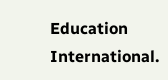Education International.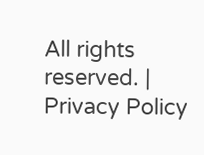All rights reserved. | Privacy Policy